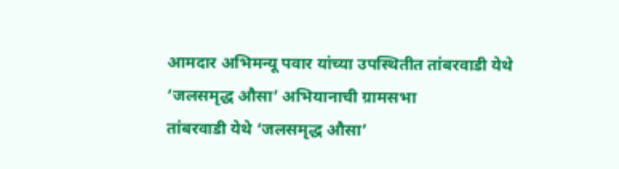आमदार अभिमन्यू पवार यांच्या उपस्थितीत तांबरवाडी येथे ‘जलसमृद्ध औसा’ अभियानाची ग्रामसभा
तांबरवाडी येथे ‘जलसमृद्ध औसा’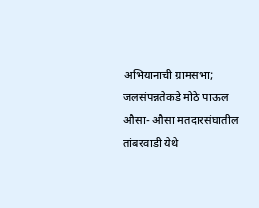अभियानाची ग्रामसभा; जलसंपन्नतेकडे मोठे पाऊल
औसा- औसा मतदारसंघातील तांबरवाडी येथे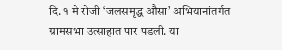दि. १ मे रोजी ‘जलसमृद्ध औसा’ अभियानांतर्गत ग्रामसभा उत्साहात पार पडली. या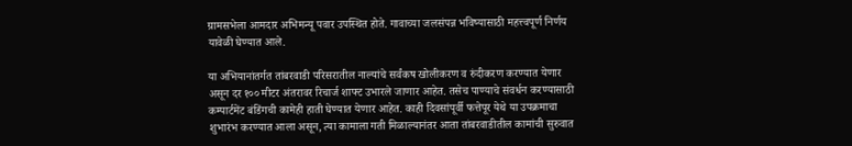ग्रामसभेला आमदार अभिमन्यू पवार उपस्थित होते. गावाच्या जलसंपन्न भविष्यासाठी महत्त्वपूर्ण निर्णय यावेळी घेण्यात आले.

या अभियानांतर्गत तांबरवाडी परिसरातील नाल्यांचे सर्वंकष खोलीकरण व रुंदीकरण करण्यात येणार असून दर १०० मीटर अंतरावर रिचार्ज शाफ्ट उभारले जाणार आहेत. तसेच पाण्याचे संवर्धन करण्यासाठी कम्पार्टमेंट बंडिंगची कामेही हाती घेण्यात येणार आहेत. काही दिवसांपूर्वी फत्तेपूर येथे या उपक्रमाचा शुभारंभ करण्यात आला असून, त्या कामाला गती मिळाल्यानंतर आता तांबरवाडीतील कामांची सुरुवात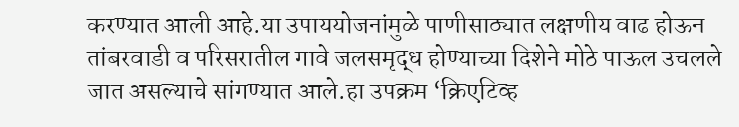करण्यात आली आहे.या उपाययोजनांमुळे पाणीसाठ्यात लक्षणीय वाढ होऊन तांबरवाडी व परिसरातील गावे जलसमृद्ध होण्याच्या दिशेने मोठे पाऊल उचलले जात असल्याचे सांगण्यात आले.हा उपक्रम ‘क्रिएटिव्ह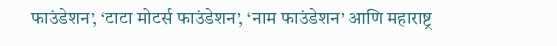फाउंडेशन’, ‘टाटा मोटर्स फाउंडेशन’, ‘नाम फाउंडेशन’ आणि महाराष्ट्र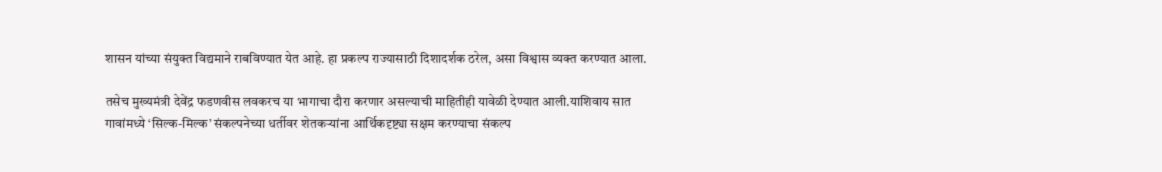शासन यांच्या संयुक्त विद्यमाने राबविण्यात येत आहे. हा प्रकल्प राज्यासाठी दिशादर्शक ठरेल, असा विश्वास व्यक्त करण्यात आला.

तसेच मुख्यमंत्री देवेंद्र फडणवीस लवकरच या भागाचा दौरा करणार असल्याची माहितीही यावेळी देण्यात आली.याशिवाय सात गावांमध्ये ‘सिल्क-मिल्क’ संकल्पनेच्या धर्तीवर शेतकऱ्यांना आर्थिकदृष्ट्या सक्षम करण्याचा संकल्प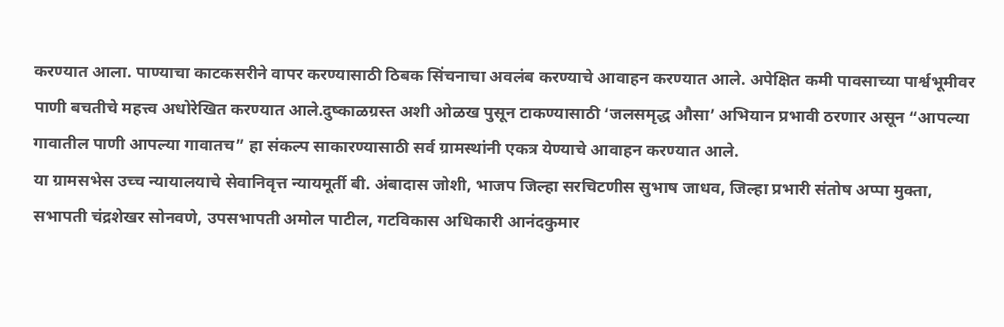करण्यात आला. पाण्याचा काटकसरीने वापर करण्यासाठी ठिबक सिंचनाचा अवलंब करण्याचे आवाहन करण्यात आले. अपेक्षित कमी पावसाच्या पार्श्वभूमीवर पाणी बचतीचे महत्त्व अधोरेखित करण्यात आले.दुष्काळग्रस्त अशी ओळख पुसून टाकण्यासाठी ‘जलसमृद्ध औसा’ अभियान प्रभावी ठरणार असून “आपल्या गावातील पाणी आपल्या गावातच” हा संकल्प साकारण्यासाठी सर्व ग्रामस्थांनी एकत्र येण्याचे आवाहन करण्यात आले.
या ग्रामसभेस उच्च न्यायालयाचे सेवानिवृत्त न्यायमूर्ती बी. अंबादास जोशी, भाजप जिल्हा सरचिटणीस सुभाष जाधव, जिल्हा प्रभारी संतोष अप्पा मुक्ता, सभापती चंद्रशेखर सोनवणे, उपसभापती अमोल पाटील, गटविकास अधिकारी आनंदकुमार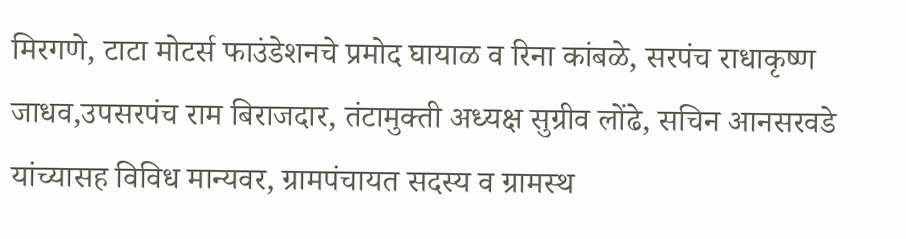मिरगणे, टाटा मोटर्स फाउंडेशनचे प्रमोद घायाळ व रिना कांबळे, सरपंच राधाकृष्ण जाधव,उपसरपंच राम बिराजदार, तंटामुक्ती अध्यक्ष सुग्रीव लोंढे, सचिन आनसरवडे यांच्यासह विविध मान्यवर, ग्रामपंचायत सदस्य व ग्रामस्थ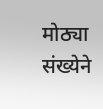मोठ्या संख्येने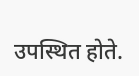उपस्थित होते.